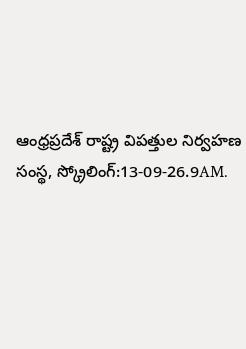ఆంధ్రప్రదేశ్ రాష్ట్ర విపత్తుల నిర్వహణ సంస్థ, స్క్రోలింగ్:13-09-26.9AM.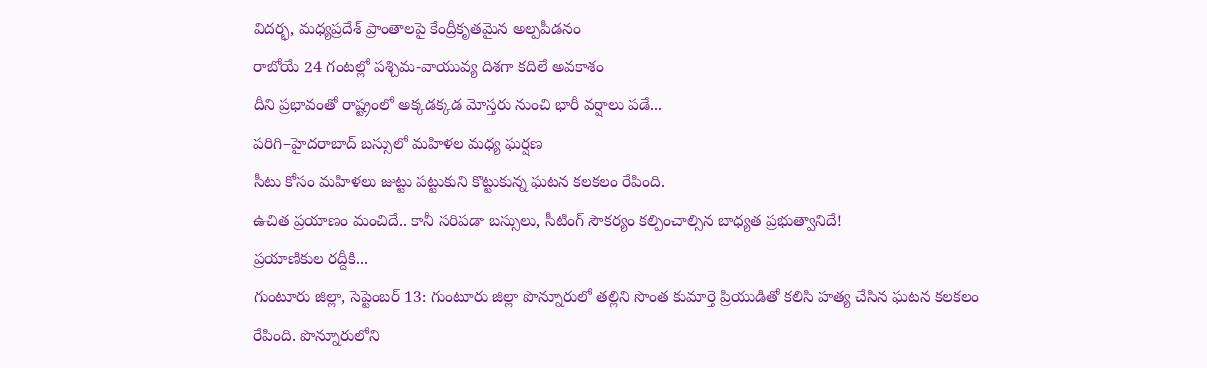విదర్భ, మధ్యప్రదేశ్ ప్రాంతాలపై కేంద్రీకృతమైన అల్పపీడనం
రాబోయే 24 గంటల్లో పశ్చిమ-వాయువ్య దిశగా కదిలే అవకాశం
దీని ప్రభావంతో రాష్ట్రంలో అక్కడక్కడ మోస్తరు నుంచి భారీ వర్షాలు పడే...
పరిగి–హైదరాబాద్ బస్సులో మహిళల మధ్య ఘర్షణ
సీటు కోసం మహిళలు జుట్టు పట్టుకుని కొట్టుకున్న ఘటన కలకలం రేపింది.
ఉచిత ప్రయాణం మంచిదే.. కానీ సరిపడా బస్సులు, సీటింగ్ సౌకర్యం కల్పించాల్సిన బాధ్యత ప్రభుత్వానిదే!
ప్రయాణికుల రద్దీకి...
గుంటూరు జిల్లా, సెప్టెంబర్ 13: గుంటూరు జిల్లా పొన్నూరులో తల్లిని సొంత కుమార్తె ప్రియుడితో కలిసి హత్య చేసిన ఘటన కలకలం రేపింది. పొన్నూరులోని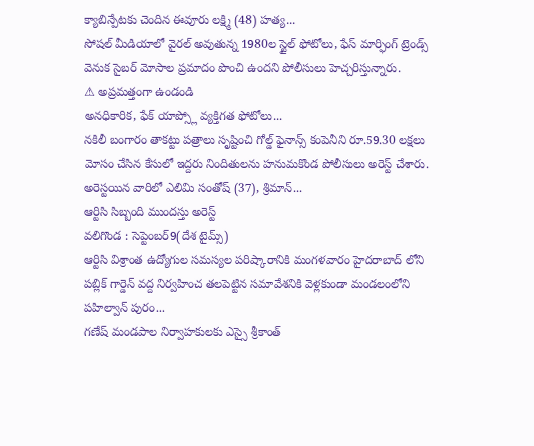క్యాబిన్పేటకు చెందిన ఈవూరు లక్ష్మి (48) హత్య...
సోషల్ మీడియాలో వైరల్ అవుతున్న 1980ల స్టైల్ ఫోటోలు, ఫేస్ మార్ఫింగ్ ట్రెండ్స్ వెనుక సైబర్ మోసాల ప్రమాదం పొంచి ఉందని పోలీసులు హెచ్చరిస్తున్నారు.
⚠ అప్రమత్తంగా ఉండండి
అనధికారిక, ఫేక్ యాప్స్లో వ్యక్తిగత ఫోటోలు...
నకిలీ బంగారం తాకట్టు పత్రాలు సృష్టించి గోల్డ్ ఫైనాన్స్ కంపెనీని రూ.59.30 లక్షలు మోసం చేసిన కేసులో ఇద్దరు నిందితులను హనుమకొండ పోలీసులు అరెస్ట్ చేశారు.
అరెస్టయిన వారిలో ఎలిమి సంతోష్ (37), శ్రిమాన్...
ఆర్టిసి సిబ్బంది ముందస్తు అరెస్ట్
వలిగొండ : సెప్టెంబర్9(దేశ టైమ్స్)
ఆర్టిసి విశ్రాంత ఉద్యోగుల సమస్యల పరిష్కారానికి మంగళవారం హైదరాబాద్ లోని పబ్లిక్ గార్డెన్ వద్ద నిర్వహించ తలపెట్టిన సమావేశనికి వెళ్లకుండా మండలంలోని పహిల్వాన్ పురం...
గణేష్ మండపాల నిర్వాహకులకు ఎస్సై శ్రీకాంత్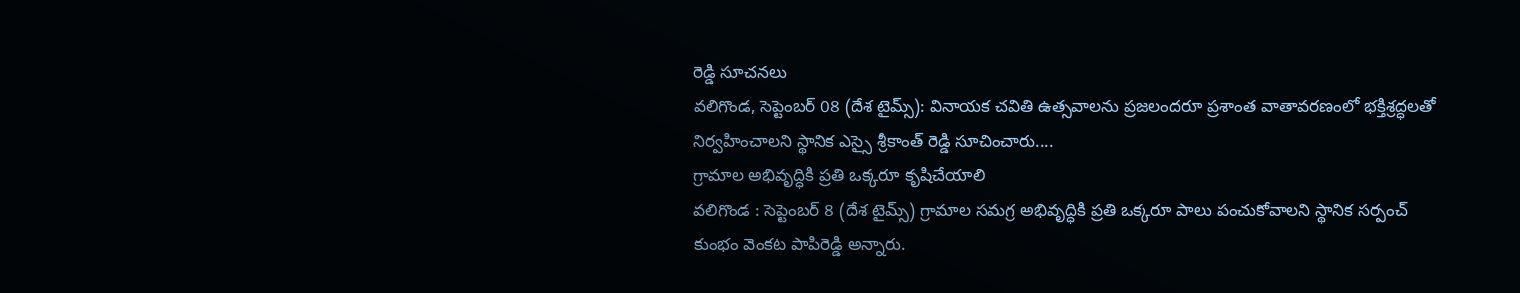రెడ్డి సూచనలు
వలిగొండ, సెప్టెంబర్ 08 (దేశ టైమ్స్): వినాయక చవితి ఉత్సవాలను ప్రజలందరూ ప్రశాంత వాతావరణంలో భక్తిశ్రద్ధలతో నిర్వహించాలని స్థానిక ఎస్సై శ్రీకాంత్ రెడ్డి సూచించారు....
గ్రామాల అభివృద్ధికి ప్రతి ఒక్కరూ కృషిచేయాలి
వలిగొండ : సెప్టెంబర్ 8 (దేశ టైమ్స్) గ్రామాల సమగ్ర అభివృద్ధికి ప్రతి ఒక్కరూ పాలు పంచుకోవాలని స్థానిక సర్పంచ్ కుంభం వెంకట పాపిరెడ్డి అన్నారు.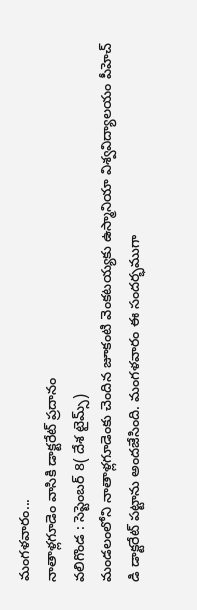మంగళవారం...
నాతాళ్లగూడెం వాసికి డాక్టరేట్ ప్రదానం
వలిగొండ : సెప్టెంబర్ 8( దేశ టైమ్స్)
మండలంలోని నాతాళ్లగూడెంకు చెందిన జూకంటి వెంకటయ్యకు ఉస్మానియా విశ్వవిద్యాలయం పీహెచ్ డి డాక్టరేట్ పట్టాను అందజేసింది. మంగళవారం ఈ సందర్భముగా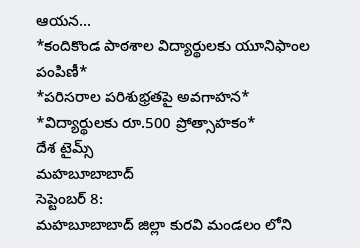ఆయన...
*కందికొండ పాఠశాల విద్యార్థులకు యూనిఫాంల పంపిణీ*
*పరిసరాల పరిశుభ్రతపై అవగాహన*
*విద్యార్థులకు రూ.500 ప్రోత్సాహకం*
దేశ టైమ్స్
మహబూబాబాద్
సెప్టెంబర్ 8:
మహబూబాబాద్ జిల్లా కురవి మండలం లోని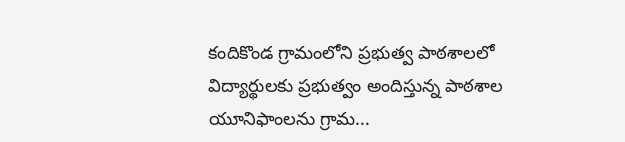కందికొండ గ్రామంలోని ప్రభుత్వ పాఠశాలలో విద్యార్థులకు ప్రభుత్వం అందిస్తున్న పాఠశాల యూనిఫాంలను గ్రామ...